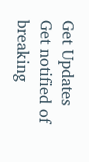Get Updates
Get notified of breaking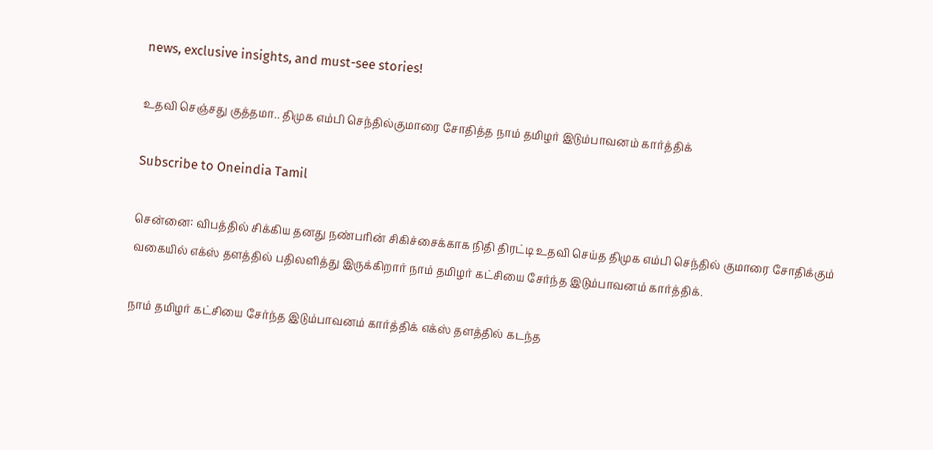news, exclusive insights, and must-see stories!

உதவி செஞ்சது குத்தமா.. திமுக எம்பி செந்தில்குமாரை சோதித்த நாம் தமிழர் இடும்பாவனம் கார்த்திக்

Subscribe to Oneindia Tamil

சென்னை: விபத்தில் சிக்கிய தனது நண்பரின் சிகிச்சைக்காக நிதி திரட்டி உதவி செய்த திமுக எம்பி செந்தில் குமாரை சோதிக்கும் வகையில் எக்ஸ் தளத்தில் பதிலளித்து இருக்கிறார் நாம் தமிழர் கட்சியை சேர்ந்த இடும்பாவனம் கார்த்திக்.

நாம் தமிழர் கட்சியை சேர்ந்த இடும்பாவனம் கார்த்திக் எக்ஸ் தளத்தில் கடந்த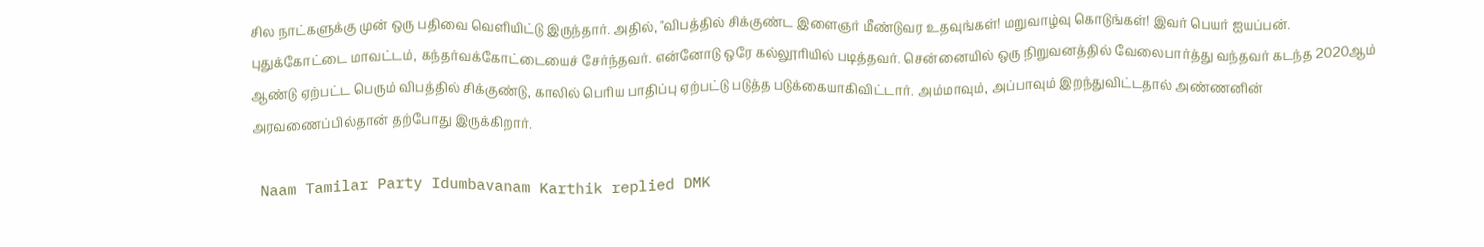சில நாட்களுக்கு முன் ஒரு பதிவை வெளியிட்டு இருந்தார். அதில், "விபத்தில் சிக்குண்ட இளைஞர் மீண்டுவர உதவுங்கள்! மறுவாழ்வு கொடுங்கள்! இவர் பெயர் ஐயப்பன். புதுக்கோட்டை மாவட்டம், கந்தர்வக்கோட்டையைச் சேர்ந்தவர். என்னோடு ஒரே கல்லூரியில் படித்தவர். சென்னையில் ஒரு நிறுவனத்தில் வேலைபார்த்து வந்தவர் கடந்த 2020ஆம் ஆண்டு ஏற்பட்ட பெரும் விபத்தில் சிக்குண்டு, காலில் பெரிய பாதிப்பு ஏற்பட்டு படுத்த படுக்கையாகிவிட்டார். அம்மாவும், அப்பாவும் இறந்துவிட்டதால் அண்ணனின் அரவணைப்பில்தான் தற்போது இருக்கிறார்.

 Naam Tamilar Party Idumbavanam Karthik replied DMK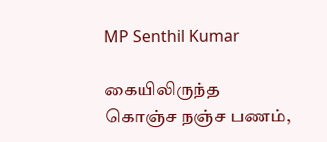MP Senthil Kumar

கையிலிருந்த கொஞ்ச நஞ்ச பணம்,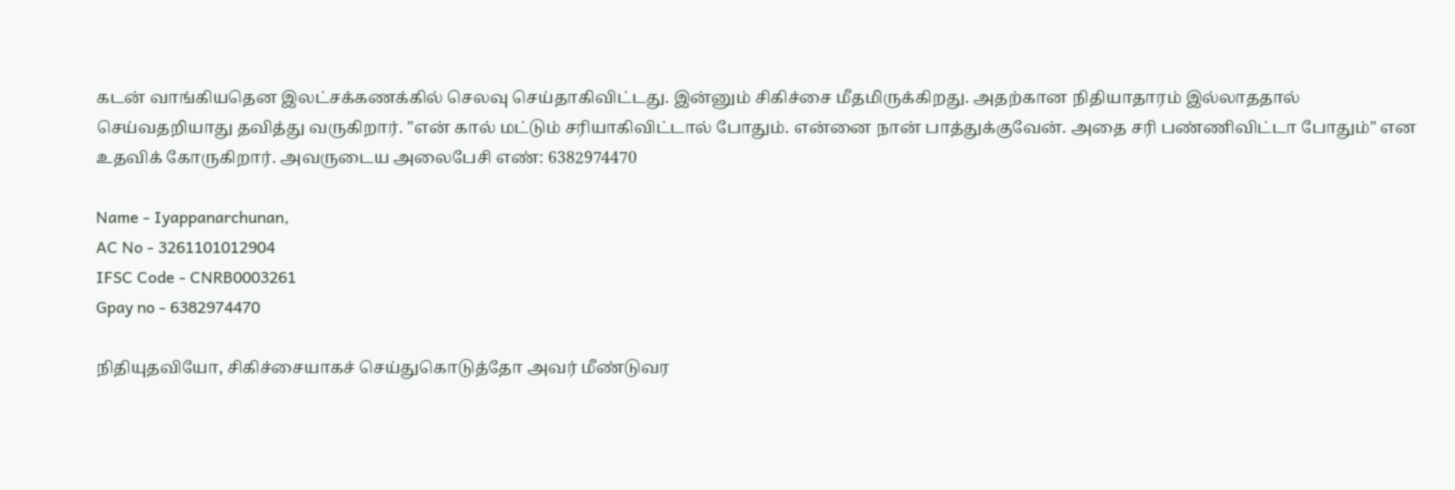கடன் வாங்கியதென இலட்சக்கணக்கில் செலவு செய்தாகிவிட்டது. இன்னும் சிகிச்சை மீதமிருக்கிறது. அதற்கான நிதியாதாரம் இல்லாததால் செய்வதறியாது தவித்து வருகிறார். "என் கால் மட்டும் சரியாகிவிட்டால் போதும். என்னை நான் பாத்துக்குவேன். அதை சரி பண்ணிவிட்டா போதும்" என உதவிக் கோருகிறார். அவருடைய அலைபேசி எண்: 6382974470

Name - Iyappanarchunan,
AC No - 3261101012904
IFSC Code - CNRB0003261
Gpay no - 6382974470

நிதியுதவியோ, சிகிச்சையாகச் செய்துகொடுத்தோ அவர் மீண்டுவர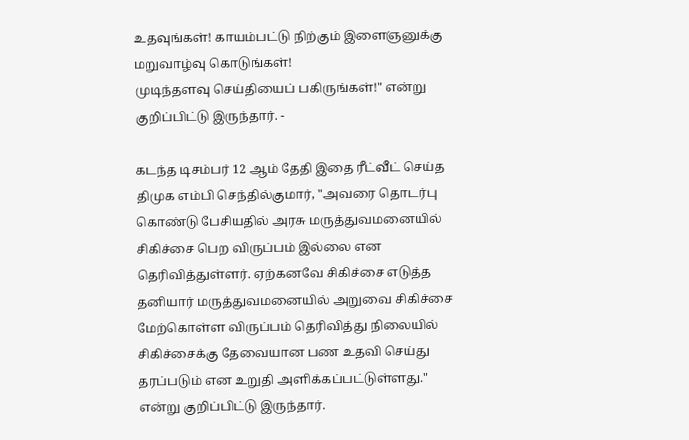உதவுங்கள்! காயம்பட்டு நிற்கும் இளைஞனுக்கு மறுவாழ்வு கொடுங்கள்!
முடிந்தளவு செய்தியைப் பகிருங்கள்!" என்று குறிப்பிட்டு இருந்தார். -

கடந்த டிசம்பர் 12 ஆம் தேதி இதை ரீட்வீட் செய்த திமுக எம்பி செந்தில்குமார், "அவரை தொடர்பு கொண்டு பேசியதில் அரசு மருத்துவமனையில் சிகிச்சை பெற விருப்பம் இல்லை என தெரிவித்துள்ளர். ஏற்கனவே சிகிச்சை எடுத்த தனியார் மருத்துவமனையில் அறுவை சிகிச்சை மேற்கொள்ள விருப்பம் தெரிவித்து நிலையில் சிகிச்சைக்கு தேவையான பண உதவி செய்து தரப்படும் என உறுதி அளிக்கப்பட்டுள்ளது." என்று குறிப்பிட்டு இருந்தார்.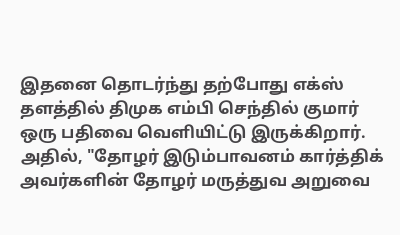இதனை தொடர்ந்து தற்போது எக்ஸ் தளத்தில் திமுக எம்பி செந்தில் குமார் ஒரு பதிவை வெளியிட்டு இருக்கிறார். அதில், "தோழர் இடும்பாவனம் கார்த்திக் அவர்களின் தோழர் மருத்துவ அறுவை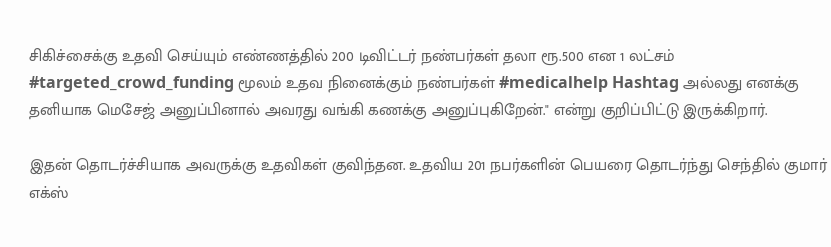சிகிச்சைக்கு உதவி செய்யும் எண்ணத்தில் 200 டிவிட்டர் நண்பர்கள் தலா ரூ.500 என 1 லட்சம் #targeted_crowd_funding மூலம் உதவ நினைக்கும் நண்பர்கள் #medicalhelp Hashtag அல்லது எனக்கு தனியாக மெசேஜ் அனுப்பினால் அவரது வங்கி கணக்கு அனுப்புகிறேன்." என்று குறிப்பிட்டு இருக்கிறார்.

இதன் தொடர்ச்சியாக அவருக்கு உதவிகள் குவிந்தன. உதவிய 201 நபர்களின் பெயரை தொடர்ந்து செந்தில் குமார் எக்ஸ்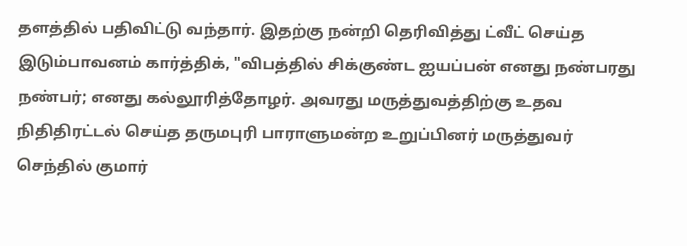தளத்தில் பதிவிட்டு வந்தார். இதற்கு நன்றி தெரிவித்து ட்வீட் செய்த இடும்பாவனம் கார்த்திக், "விபத்தில் சிக்குண்ட ஐயப்பன் எனது நண்பரது நண்பர்; எனது கல்லூரித்தோழர். அவரது மருத்துவத்திற்கு உதவ நிதிதிரட்டல் செய்த தருமபுரி பாராளுமன்ற உறுப்பினர் மருத்துவர் செந்தில் குமார்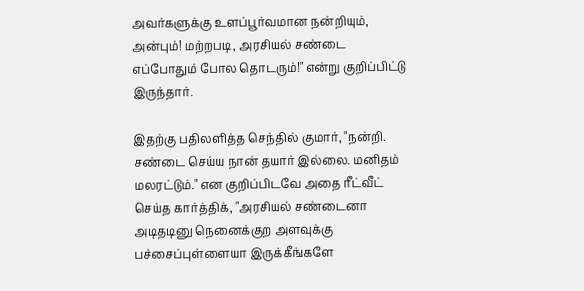அவர்களுக்கு உளப்பூர்வமான நன்றியும், அன்பும்! மற்றபடி, அரசியல் சண்டை எப்போதும் போல தொடரும்!" என்று குறிப்பிட்டு இருந்தார்.

இதற்கு பதிலளித்த செந்தில் குமார், "நன்றி. சண்டை செய்ய நான் தயார் இல்லை. மனிதம் மலரட்டும்." என குறிப்பிடவே அதை ரீட்வீட் செய்த கார்த்திக், "அரசியல் சண்டைனா அடிதடினு நெனைக்குற அளவுக்கு பச்சைப்புள்ளையா இருக்கீங்களே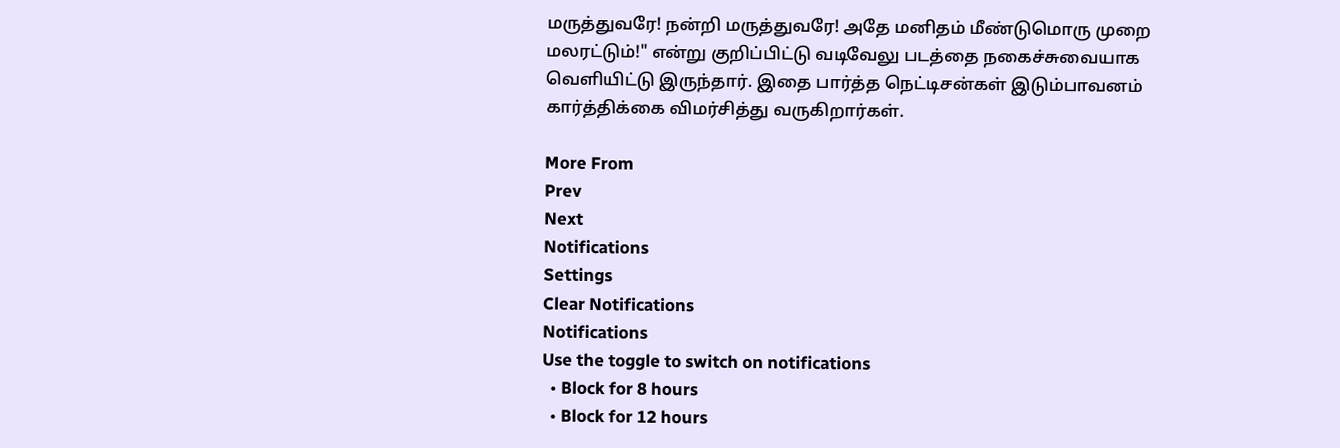மருத்துவரே! நன்றி மருத்துவரே! அதே மனிதம் மீண்டுமொரு முறை மலரட்டும்!" என்று குறிப்பிட்டு வடிவேலு படத்தை நகைச்சுவையாக வெளியிட்டு இருந்தார். இதை பார்த்த நெட்டிசன்கள் இடும்பாவனம் கார்த்திக்கை விமர்சித்து வருகிறார்கள்.

More From
Prev
Next
Notifications
Settings
Clear Notifications
Notifications
Use the toggle to switch on notifications
  • Block for 8 hours
  • Block for 12 hours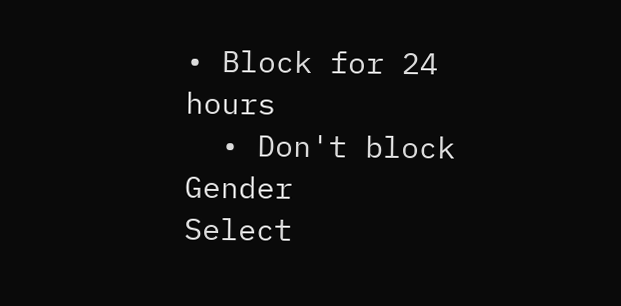• Block for 24 hours
  • Don't block
Gender
Select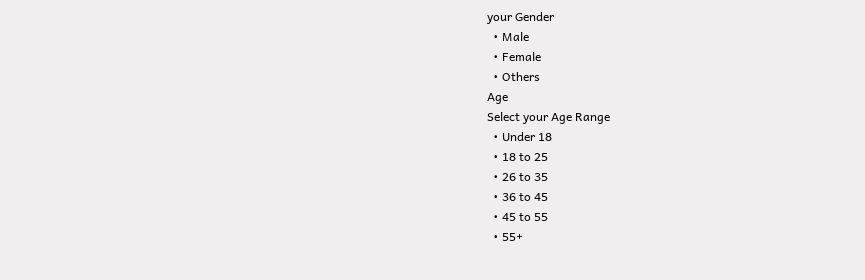your Gender
  • Male
  • Female
  • Others
Age
Select your Age Range
  • Under 18
  • 18 to 25
  • 26 to 35
  • 36 to 45
  • 45 to 55
  • 55+